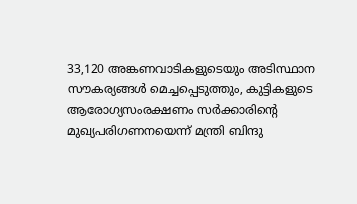33,120 അങ്കണവാടികളുടെയും അടിസ്ഥാന സൗകര്യങ്ങള്‍ മെച്ചപ്പെടുത്തും, കുട്ടികളുടെ ആരോഗ്യസംരക്ഷണം സര്‍ക്കാരിന്‍റെ മുഖ്യപരിഗണനയെന്ന് മന്ത്രി ബിന്ദു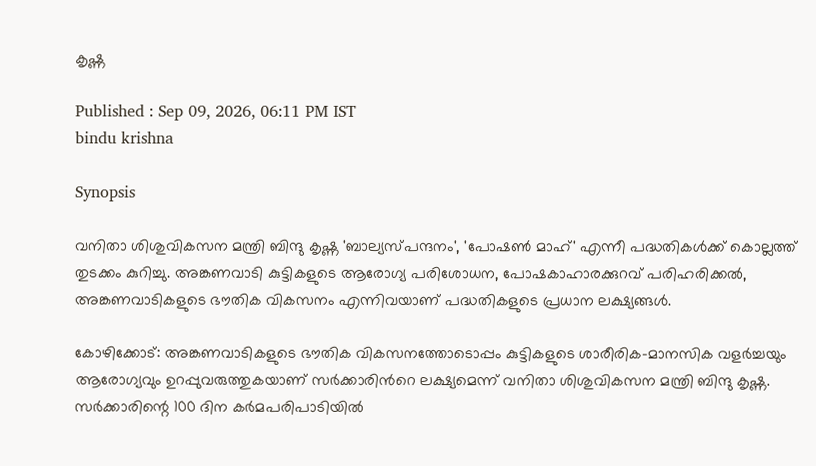കൃഷ്ണ

Published : Sep 09, 2026, 06:11 PM IST
bindu krishna

Synopsis

വനിതാ ശിശുവികസന മന്ത്രി ബിന്ദു കൃഷ്ണ 'ബാല്യസ്പന്ദനം', 'പോഷണ്‍ മാഹ്' എന്നീ പദ്ധതികൾക്ക് കൊല്ലത്ത് തുടക്കം കുറിച്ചു. അങ്കണവാടി കുട്ടികളുടെ ആരോഗ്യ പരിശോധന, പോഷകാഹാരക്കുറവ് പരിഹരിക്കൽ, അങ്കണവാടികളുടെ ഭൗതിക വികസനം എന്നിവയാണ് പദ്ധതികളുടെ പ്രധാന ലക്ഷ്യങ്ങൾ.

കോഴിക്കോട്: അങ്കണവാടികളുടെ ഭൗതിക വികസനത്തോടൊപ്പം കുട്ടികളുടെ ശാരീരിക-മാനസിക വളര്‍ച്ചയും ആരോഗ്യവും ഉറപ്പുവരുത്തുകയാണ് സര്‍ക്കാരിന്‍റെ ലക്ഷ്യമെന്ന് വനിതാ ശിശുവികസന മന്ത്രി ബിന്ദു കൃഷ്ണ. സര്‍ക്കാരിന്റെ 100 ദിന കര്‍മപരിപാടിയില്‍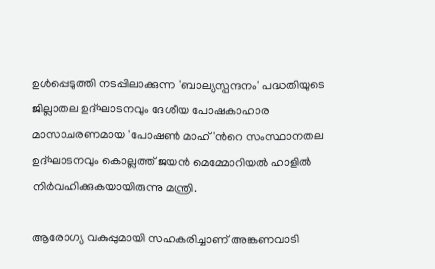ഉള്‍പ്പെടുത്തി നടപ്പിലാക്കുന്ന 'ബാല്യസ്പന്ദനം' പദ്ധതിയുടെ ജില്ലാതല ഉദ്ഘാടനവും ദേശീയ പോഷകാഹാര മാസാചരണമായ 'പോഷണ്‍ മാഹ്'ന്‍റെ സംസ്ഥാനതല ഉദ്ഘാടനവും കൊല്ലത്ത് ജയന്‍ മെമ്മോറിയല്‍ ഹാളില്‍ നിര്‍വഹിക്കുകയായിരുന്നു മന്ത്രി.

ആരോഗ്യ വകുപ്പുമായി സഹകരിച്ചാണ് അങ്കണവാടി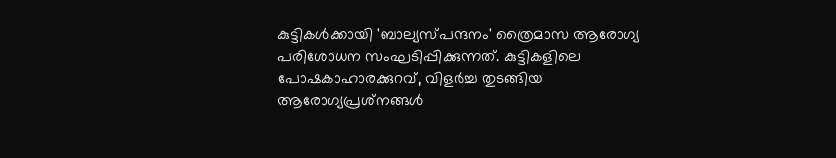കുട്ടികള്‍ക്കായി 'ബാല്യസ്പന്ദനം' ത്രൈമാസ ആരോഗ്യ പരിശോധന സംഘടിപ്പിക്കുന്നത്. കുട്ടികളിലെ പോഷകാഹാരക്കുറവ്, വിളര്‍ച്ച തുടങ്ങിയ ആരോഗ്യപ്രശ്‌നങ്ങള്‍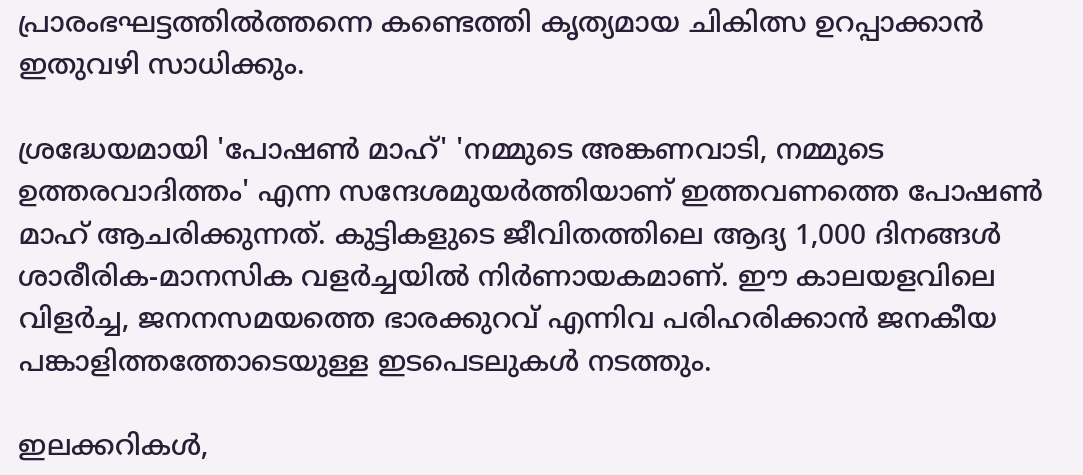പ്രാരംഭഘട്ടത്തില്‍ത്തന്നെ കണ്ടെത്തി കൃത്യമായ ചികിത്സ ഉറപ്പാക്കാന്‍ ഇതുവഴി സാധിക്കും.

ശ്രദ്ധേയമായി 'പോഷണ്‍ മാഹ്' 'നമ്മുടെ അങ്കണവാടി, നമ്മുടെ ഉത്തരവാദിത്തം' എന്ന സന്ദേശമുയര്‍ത്തിയാണ് ഇത്തവണത്തെ പോഷണ്‍ മാഹ് ആചരിക്കുന്നത്. കുട്ടികളുടെ ജീവിതത്തിലെ ആദ്യ 1,000 ദിനങ്ങള്‍ ശാരീരിക-മാനസിക വളര്‍ച്ചയില്‍ നിര്‍ണായകമാണ്. ഈ കാലയളവിലെ വിളര്‍ച്ച, ജനനസമയത്തെ ഭാരക്കുറവ് എന്നിവ പരിഹരിക്കാന്‍ ജനകീയ പങ്കാളിത്തത്തോടെയുള്ള ഇടപെടലുകള്‍ നടത്തും.

ഇലക്കറികള്‍,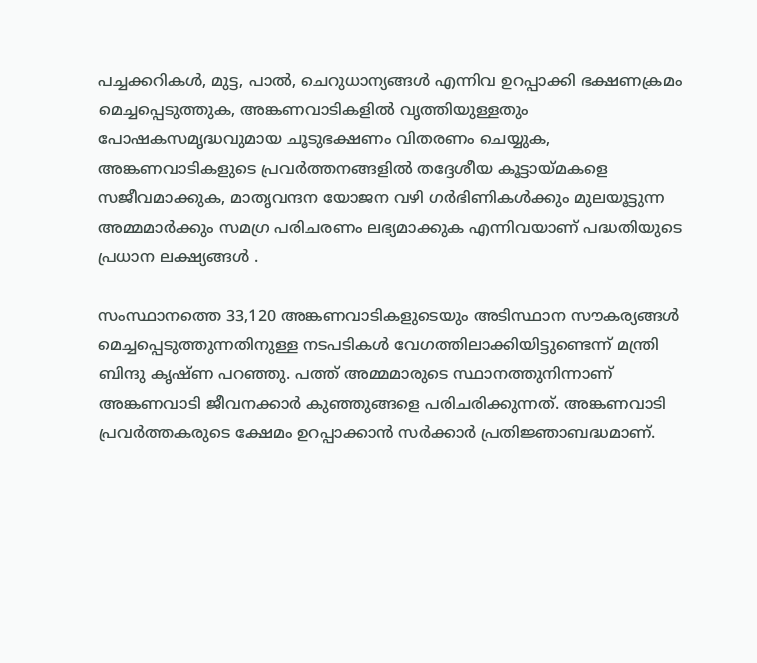പച്ചക്കറികള്‍, മുട്ട, പാല്‍, ചെറുധാന്യങ്ങള്‍ എന്നിവ ഉറപ്പാക്കി ഭക്ഷണക്രമം മെച്ചപ്പെടുത്തുക, അങ്കണവാടികളില്‍ വൃത്തിയുള്ളതും പോഷകസമൃദ്ധവുമായ ചൂടുഭക്ഷണം വിതരണം ചെയ്യുക, അങ്കണവാടികളുടെ പ്രവര്‍ത്തനങ്ങളില്‍ തദ്ദേശീയ കൂട്ടായ്മകളെ സജീവമാക്കുക, മാതൃവന്ദന യോജന വഴി ഗര്‍ഭിണികള്‍ക്കും മുലയൂട്ടുന്ന അമ്മമാര്‍ക്കും സമഗ്ര പരിചരണം ലഭ്യമാക്കുക എന്നിവയാണ് പദ്ധതിയുടെ പ്രധാന ലക്ഷ്യങ്ങള്‍ .

സംസ്ഥാനത്തെ 33,120 അങ്കണവാടികളുടെയും അടിസ്ഥാന സൗകര്യങ്ങള്‍ മെച്ചപ്പെടുത്തുന്നതിനുള്ള നടപടികള്‍ വേഗത്തിലാക്കിയിട്ടുണ്ടെന്ന് മന്ത്രി ബിന്ദു കൃഷ്ണ പറഞ്ഞു. പത്ത് അമ്മമാരുടെ സ്ഥാനത്തുനിന്നാണ് അങ്കണവാടി ജീവനക്കാര്‍ കുഞ്ഞുങ്ങളെ പരിചരിക്കുന്നത്. അങ്കണവാടി പ്രവര്‍ത്തകരുടെ ക്ഷേമം ഉറപ്പാക്കാന്‍ സര്‍ക്കാര്‍ പ്രതിജ്ഞാബദ്ധമാണ്.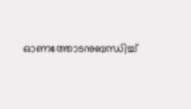ഓണത്തോടനുബന്ധിച്ച്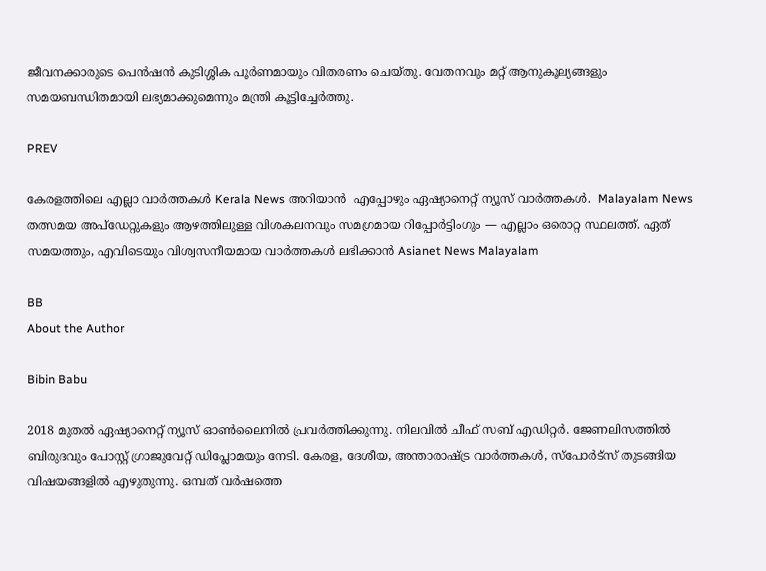ജീവനക്കാരുടെ പെന്‍ഷന്‍ കുടിശ്ശിക പൂര്‍ണമായും വിതരണം ചെയ്തു. വേതനവും മറ്റ് ആനുകൂല്യങ്ങളും സമയബന്ധിതമായി ലഭ്യമാക്കുമെന്നും മന്ത്രി കൂട്ടിച്ചേര്‍ത്തു.

PREV

കേരളത്തിലെ എല്ലാ വാർത്തകൾ Kerala News അറിയാൻ  എപ്പോഴും ഏഷ്യാനെറ്റ് ന്യൂസ് വാർത്തകൾ.  Malayalam News   തത്സമയ അപ്‌ഡേറ്റുകളും ആഴത്തിലുള്ള വിശകലനവും സമഗ്രമായ റിപ്പോർട്ടിംഗും — എല്ലാം ഒരൊറ്റ സ്ഥലത്ത്. ഏത് സമയത്തും, എവിടെയും വിശ്വസനീയമായ വാർത്തകൾ ലഭിക്കാൻ Asianet News Malayalam

BB
About the Author

Bibin Babu

2018 മുതല്‍ ഏഷ്യാനെറ്റ് ന്യൂസ് ഓണ്‍ലൈനില്‍ പ്രവര്‍ത്തിക്കുന്നു. നിലവില്‍ ചീഫ് സബ് എഡിറ്റർ. ജേണലിസത്തില്‍ ബിരുദവും പോസ്റ്റ് ഗ്രാജുവേറ്റ് ഡിപ്ലോമയും നേടി. കേരള, ദേശീയ, അന്താരാഷ്ട്ര വാര്‍ത്തകള്‍, സ്പോര്‍ട്സ് തുടങ്ങിയ വിഷയങ്ങളില്‍ എഴുതുന്നു. ഒമ്പത് വര്‍ഷത്തെ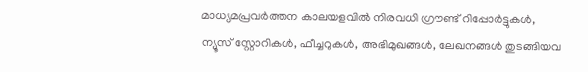മാധ്യമപ്രവര്‍ത്തന കാലയളവില്‍ നിരവധി ഗ്രൗണ്ട് റിപ്പോര്‍ട്ടുകള്‍, ന്യൂസ് സ്റ്റോറികള്‍, ഫീച്ചറുകള്‍, അഭിമുഖങ്ങള്‍, ലേഖനങ്ങള്‍ തുടങ്ങിയവ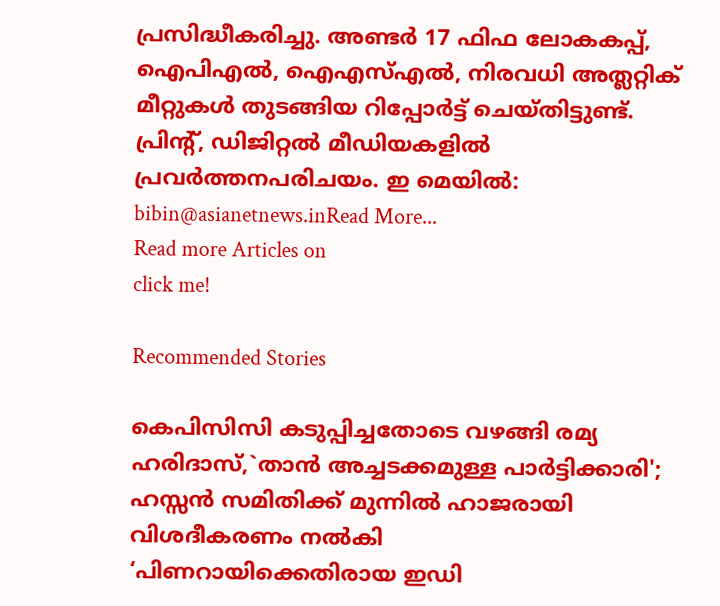പ്രസിദ്ധീകരിച്ചു. അണ്ടര്‍ 17 ഫിഫ ലോകകപ്പ്, ഐപിഎൽ, ഐഎസ്എൽ, നിരവധി അത്ലറ്റിക് മീറ്റുകൾ തുടങ്ങിയ റിപ്പോര്‍ട്ട് ചെയ്തിട്ടുണ്ട്. പ്രിന്‍റ്, ഡിജിറ്റല്‍ മീഡിയകളില്‍ പ്രവര്‍ത്തനപരിചയം. ഇ മെയില്‍: bibin@asianetnews.inRead More...
Read more Articles on
click me!

Recommended Stories

കെപിസിസി കടുപ്പിച്ചതോടെ വഴങ്ങി രമ്യ ഹരിദാസ്,`താൻ അച്ചടക്കമുള്ള പാർട്ടിക്കാരി'; ഹസ്സൻ സമിതിക്ക് മുന്നിൽ ഹാജരായി വിശദീകരണം നൽകി
‘പിണറായിക്കെതിരായ ഇഡി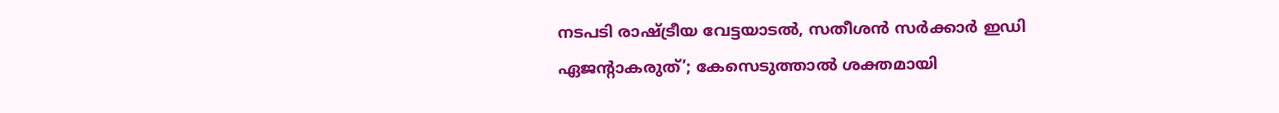നടപടി രാഷ്ട്രീയ വേട്ടയാടൽ, സതീശൻ സർക്കാർ ഇഡി ഏജൻ്റാകരുത്’; കേസെടുത്താൽ ശക്തമായി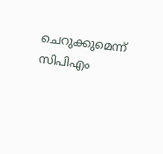ചെറുക്കുമെന്ന് സിപിഎം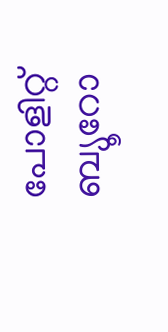പോളിറ്റ് ബ്യൂറോ